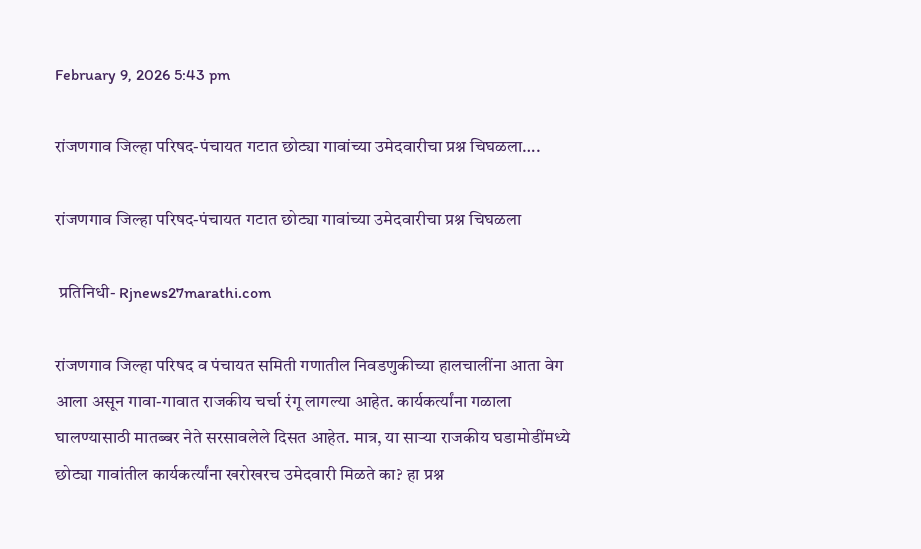February 9, 2026 5:43 pm

रांजणगाव जिल्हा परिषद-पंचायत गटात छोट्या गावांच्या उमेदवारीचा प्रश्न चिघळला….

रांजणगाव जिल्हा परिषद-पंचायत गटात छोट्या गावांच्या उमेदवारीचा प्रश्न चिघळला

 प्रतिनिधी- Rjnews27marathi.com

रांजणगाव जिल्हा परिषद व पंचायत समिती गणातील निवडणुकीच्या हालचालींना आता वेग आला असून गावा-गावात राजकीय चर्चा रंगू लागल्या आहेत. कार्यकर्त्यांना गळाला घालण्यासाठी मातब्बर नेते सरसावलेले दिसत आहेत. मात्र, या साऱ्या राजकीय घडामोडींमध्ये छोट्या गावांतील कार्यकर्त्यांना खरोखरच उमेदवारी मिळते का? हा प्रश्न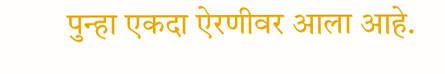पुन्हा एकदा ऐरणीवर आला आहे.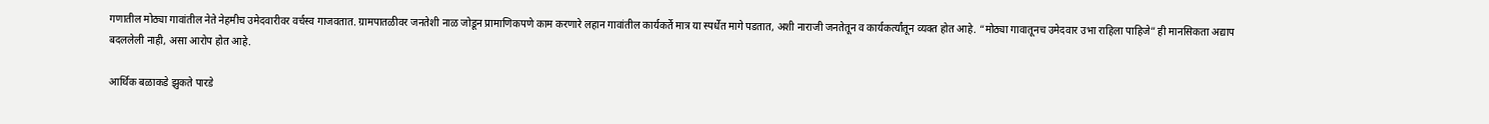गणातील मोठ्या गावांतील नेते नेहमीच उमेदवारीवर वर्चस्व गाजवतात. ग्रामपातळीवर जनतेशी नाळ जोडून प्रामाणिकपणे काम करणारे लहान गावांतील कार्यकर्ते मात्र या स्पर्धेत मागे पडतात, अशी नाराजी जनतेतून व कार्यकर्त्यांतून व्यक्त होत आहे. “मोठ्या गावातूनच उमेदवार उभा राहिला पाहिजे” ही मानसिकता अद्याप बदललेली नाही, असा आरोप होत आहे.

आर्थिक बळाकडे झुकते पारडे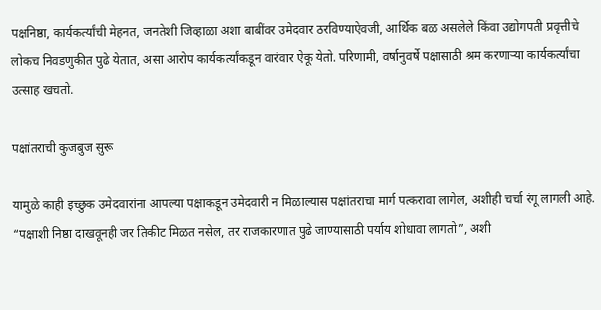पक्षनिष्ठा, कार्यकर्त्यांची मेहनत, जनतेशी जिव्हाळा अशा बाबींवर उमेदवार ठरविण्याऐवजी, आर्थिक बळ असलेले किंवा उद्योगपती प्रवृत्तीचे लोकच निवडणुकीत पुढे येतात, असा आरोप कार्यकर्त्यांकडून वारंवार ऐकू येतो. परिणामी, वर्षानुवर्षे पक्षासाठी श्रम करणाऱ्या कार्यकर्त्यांचा उत्साह खचतो.

पक्षांतराची कुजबुज सुरू

यामुळे काही इच्छुक उमेदवारांना आपल्या पक्षाकडून उमेदवारी न मिळाल्यास पक्षांतराचा मार्ग पत्करावा लागेल, अशीही चर्चा रंगू लागली आहे. “पक्षाशी निष्ठा दाखवूनही जर तिकीट मिळत नसेल, तर राजकारणात पुढे जाण्यासाठी पर्याय शोधावा लागतो”, अशी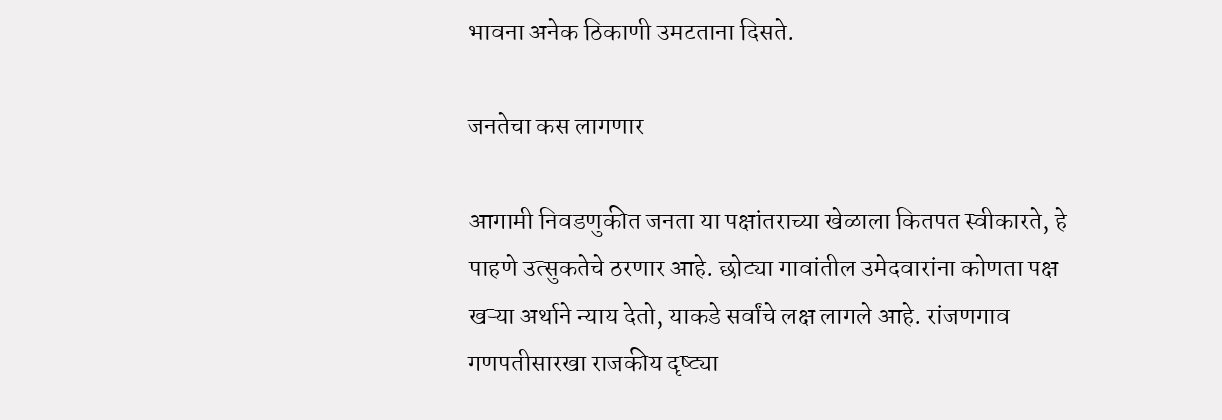भावना अनेक ठिकाणी उमटताना दिसते.

जनतेचा कस लागणार

आगामी निवडणुकीत जनता या पक्षांतराच्या खेळाला कितपत स्वीकारते, हे पाहणे उत्सुकतेचे ठरणार आहे. छोट्या गावांतील उमेदवारांना कोणता पक्ष खऱ्या अर्थाने न्याय देतो, याकडे सर्वांचे लक्ष लागले आहे. रांजणगाव गणपतीसारखा राजकीय दृष्ट्या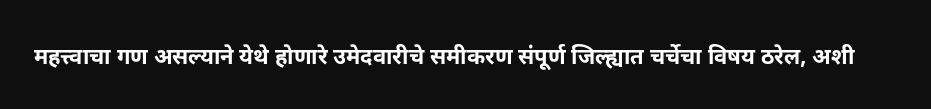महत्त्वाचा गण असल्याने येथे होणारे उमेदवारीचे समीकरण संपूर्ण जिल्ह्यात चर्चेचा विषय ठरेल, अशी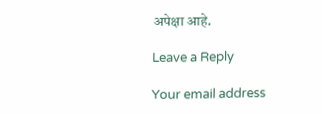अपेक्षा आहे.

Leave a Reply

Your email address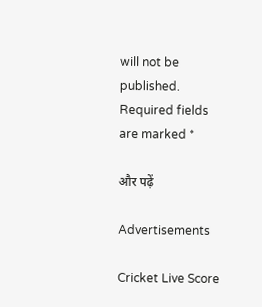will not be published. Required fields are marked *

और पढ़ें

Advertisements

Cricket Live Score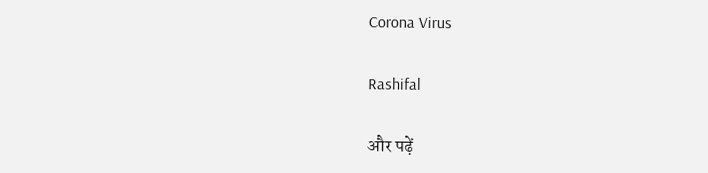Corona Virus

Rashifal

और पढ़ें